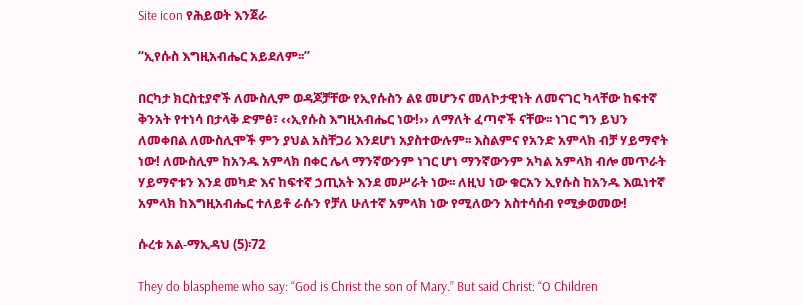Site icon የሕይወት እንጀራ

“ኢየሱስ እግዚአብሔር አይደለም፡፡”

በርካታ ክርስቲያኖች ለሙስሊም ወዳጆቻቸው የኢየሱስን ልዩ መሆንና መለኮታዊነት ለመናገር ካላቸው ከፍተኛ ቅንአት የተነሳ በታላቅ ድምፅ፣ ‹‹ኢየሱስ እግዚአብሔር ነው!›› ለማለት ፈጣኖች ናቸው፡፡ ነገር ግን ይህን ለመቀበል ለሙስሊሞች ምን ያህል አስቸጋሪ እንደሆነ አያስተውሉም፡፡ እስልምና የአንድ አምላክ ብቻ ሃይማኖት ነው! ለሙስሊም ከአንዱ አምላክ በቀር ሌላ ማንኛውንም ነገር ሆነ ማንኛውንም አካል አምላክ ብሎ መጥራት ሃይማኖቱን እንደ መካድ እና ከፍተኛ ኃጢአት እንደ መሥራት ነው፡፡ ለዚህ ነው ቁርአን ኢየሱስ ከአንዱ እዉነተኛ አምላክ ከእግዚአብሔር ተለይቶ ራሱን የቻለ ሁለተኛ አምላክ ነው የሚለውን አስተሳሰብ የሚቃወመው!

ሱረቱ አል-ማኢዳህ (5)፡72

They do blaspheme who say: “God is Christ the son of Mary.” But said Christ: “O Children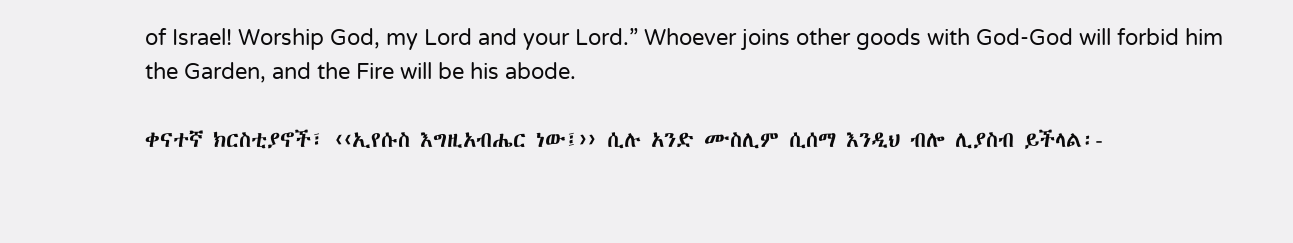of Israel! Worship God, my Lord and your Lord.” Whoever joins other goods with God-God will forbid him the Garden, and the Fire will be his abode.

ቀናተኛ ክርስቲያኖች፣ ‹‹ኢየሱስ እግዚአብሔር ነው፤›› ሲሉ አንድ ሙስሊም ሲሰማ እንዲህ ብሎ ሊያስብ ይችላል፡-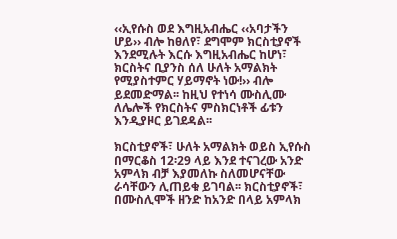‹‹ኢየሱስ ወደ እግዚአብሔር ‹‹አባታችን ሆይ›› ብሎ ከፀለየ፣ ደግሞም ክርስቲያኖች እንደሚሉት እርሱ እግዚአብሔር ከሆነ፣ ክርስትና ቢያንስ ሰለ ሁለት አማልክት የሚያስተምር ሃይማኖት ነው!›› ብሎ ይደመድማል፡፡ ከዚህ የተነሳ ሙስሊሙ ለሌሎች የክርስትና ምስክርነቶች ፊቱን እንዲያዞር ይገደዳል፡፡

ክርስቲያኖች፣ ሁለት አማልክት ወይስ ኢየሱስ በማርቆስ 12፡29 ላይ እንደ ተናገረው አንድ አምላክ ብቻ እያመለኩ ስለመሆናቸው ራሳቸውን ሊጠይቁ ይገባል፡፡ ክርስቲያኖች፣ በሙስሊሞች ዘንድ ከአንድ በላይ አምላክ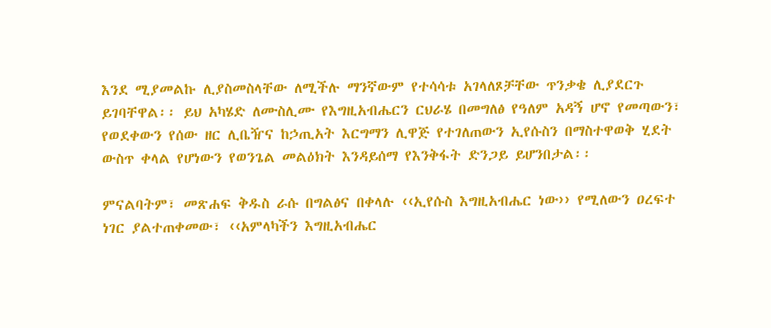እንደ ሚያመልኩ ሊያስመስላቸው ለሚችሉ ማንኛውም የተሳሳቱ አገላለጾቻቸው ጥንቃቄ ሊያደርጉ ይገባቸዋል፡፡ ይህ አካሄድ ለሙስሊሙ የእግዚአብሔርን ርህራሄ በመግለፅ የዓለም አዳኝ ሆኖ የመጣውን፣ የወደቀውን የሰው ዘር ሊቤዥና ከኃጢአት እርግማን ሊዋጅ የተገለጠውን ኢየሱስን በማስተዋወቅ ሂደት ውስጥ ቀላል የሆነውን የወንጌል መልዕክት እንዳይሰማ የእንቅፋት ድንጋይ ይሆንበታል፡፡

ምናልባትም፣ መጽሐፍ ቅዱስ ራሱ በግልፅና በቀላሉ ‹‹ኢየሱስ እግዚአብሔር ነው›› የሚለውን ዐረፍተ ነገር ያልተጠቀመው፣ ‹‹አምላካችን እግዚአብሔር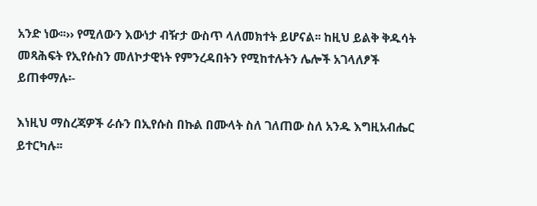አንድ ነው፡፡›› የሚለውን እውነታ ብዥታ ውስጥ ላለመክተት ይሆናል፡፡ ከዚህ ይልቅ ቅዱሳት መጻሕፍት የኢየሱስን መለኮታዊነት የምንረዳበትን የሚከተሉትን ሌሎች አገላለፆች ይጠቀማሉ፡-

እነዚህ ማስረጃዎች ራሱን በኢየሱስ በኩል በሙላት ስለ ገለጠው ስለ አንዱ እግዚአብሔር ይተርካሉ፡፡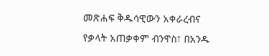መጽሐፍ ቅዱሳዊውን አቀራረብና የቃላት አጠቃቀም ብንዋስ፣ በአንዱ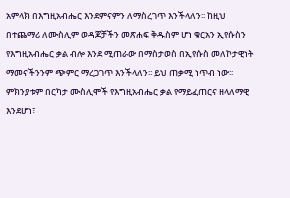አምላክ በእግዚአብሔር እንደምናምን ለማስረገጥ እንችላለን፡፡ ከዚህ በተጨማሪ ለሙስሊም ወዳጆቻችን መጽሐፍ ቅዱስም ሆነ ቁርአን ኢየሱስን የእግዚአብሔር ቃል ብሎ እንደ ሚጠራው በማስታወስ በኢየሱስ መለኮታዊነት ማመናችንንም ጭምር ማረጋገጥ እንችላለን፡፡ ይህ ጠቃሚ ነጥብ ነው፡፡ ምክንያቱም በርካታ ሙስሊሞች የእግዚአብሔር ቃል የማይፈጠርና ዘላለማዊ እንደሆነ፣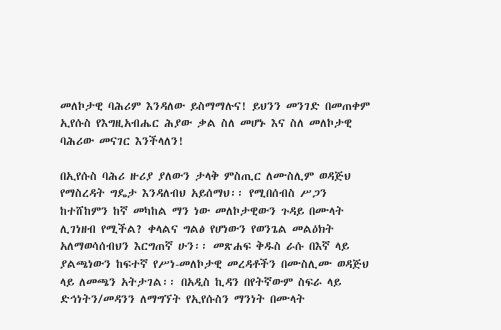መለኮታዊ ባሕሪም እንዳለው ይስማማሉና! ይህንን መንገድ በመጠቀም ኢየሱስ የእግዚአብሔር ሕያው ቃል ስለ መሆኑ እና ስለ መለኮታዊ ባሕሪው መናገር እንችላለን!

በኢየሱስ ባሕሪ ዙሪያ ያለውን ታላቅ ምስጢር ለሙስሊም ወዳጅህ የማስረዳት ግዴታ እንዳለብህ አይሰማህ፡፡ የሚበሰብስ ሥጋን ከተሸከምን ከኛ መካከል ማን ነው መለኮታዊውን ጉዳይ በሙላት ሊገነዘብ የሚችል? ቀላልና ግልፅ የሆነውን የወንጌል መልዕክት አለማወሳሰብህን እርግጠኛ ሁን፡፡ መጽሐፍ ቅዱስ ራሱ በእኛ ላይ ያልጫነውን ከፍተኛ የሥነ-መለኮታዊ መረዳቶችን በሙስሊሙ ወዳጅህ ላይ ለመጫን አትታገል፡፡ በአዲስ ኪዳን በየትኛውም ስፍራ ላይ ድኅነትን/መዳንን ለማግኘት የኢየሱስን ማንነት በሙላት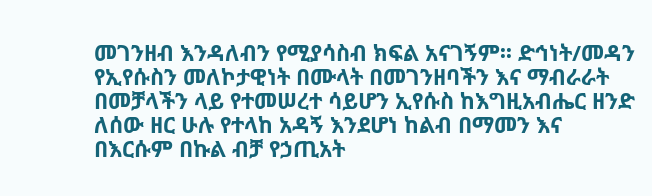መገንዘብ እንዳለብን የሚያሳስብ ክፍል አናገኝም፡፡ ድኅነት/መዳን የኢየሱስን መለኮታዊነት በሙላት በመገንዘባችን እና ማብራራት በመቻላችን ላይ የተመሠረተ ሳይሆን ኢየሱስ ከእግዚአብሔር ዘንድ ለሰው ዘር ሁሉ የተላከ አዳኝ እንደሆነ ከልብ በማመን እና በእርሱም በኩል ብቻ የኃጢአት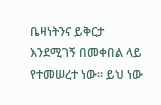ቤዛነትንና ይቅርታ እንደሚገኝ በመቀበል ላይ የተመሠረተ ነው፡፡ ይህ ነው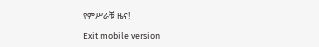የምሥራቹ ዜና!

Exit mobile version